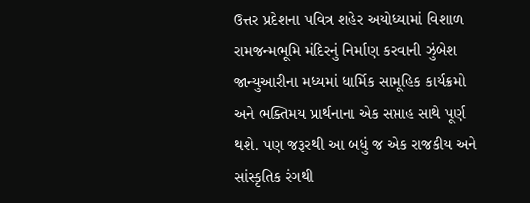ઉત્તર પ્રદેશના પવિત્ર શહેર અયોધ્યામાં વિશાળ રામજન્મભૂમિ મંદિરનું નિર્માણ કરવાની ઝુંબેશ જાન્યુઆરીના મધ્યમાં ધાર્મિક સામૂહિક કાર્યક્રમો અને ભક્તિમય પ્રાર્થનાના એક સપ્તાહ સાથે પૂર્ણ થશે. પણ જરૂરથી આ બધું જ એક રાજકીય અને સાંસ્કૃતિક રંગથી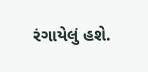રંગાયેલું હશે.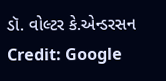ડૉ. વોલ્ટર કે.એન્ડરસન
Credit: Google